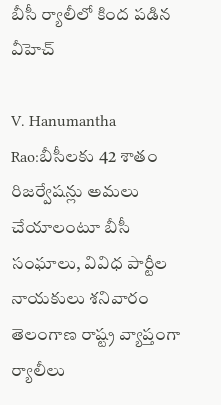బీసీ ర్యాలీలో కింద ప‌డిన వీహెచ్‌

V. Hanumantha Rao:బీసీలకు 42 శాతం రిజర్వేషన్లు అమలు చేయాలంటూ బీసీ సంఘాలు, వివిధ పార్టీల నాయకులు శనివారం తెలంగాణ రాష్ట్ర వ్యాప్తంగా ర్యాలీలు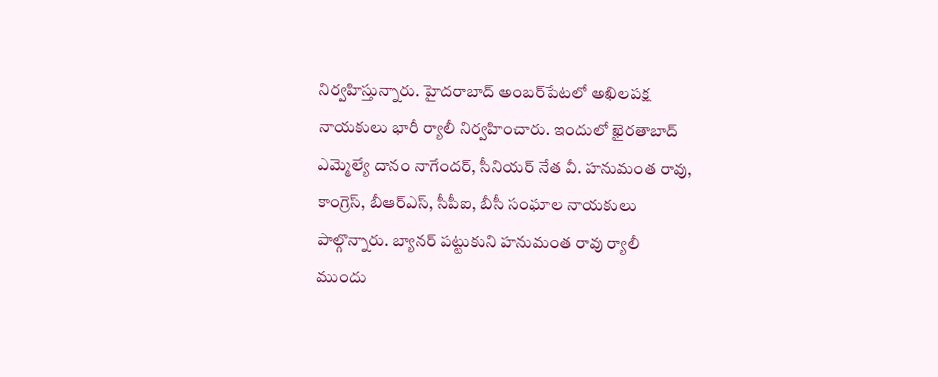నిర్వహిస్తున్నారు. హైదరాబాద్‌ అంబర్‌పేటలో అఖిలపక్ష నాయకులు భారీ ర్యాలీ నిర్వహించారు. ఇందులో ఖైరతాబాద్‌ ఎమ్మెల్యే దానం నాగేందర్‌, సీనియర్‌ నేత వీ. హనుమంత రావు, కాంగ్రెస్‌, బీఆర్‌ఎస్‌, సీపీఐ, బీసీ సంఘాల నాయకులు పాల్గొన్నారు. బ్యానర్‌ పట్టుకుని హనుమంత రావు ర్యాలీ ముందు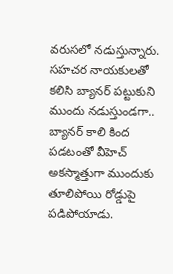వరుసలో నడుస్తున్నారు. సహచర నాయకులతో కలిసి బ్యానర్ పట్టుకుని ముందు నడుస్తుండగా.. బ్యానర్ కాలి కింద పడటంతో వీహెచ్ అకస్మాత్తుగా ముందుకు తూలిపోయి రోడ్డుపై పడిపోయాడు.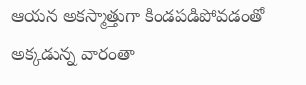ఆయ‌న అకస్మాత్తుగా కిండపడిపోవడంతో అక్కడున్న వారంతా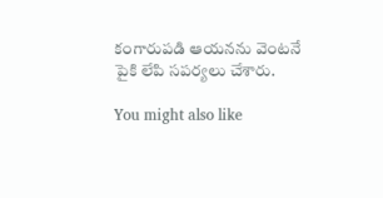కంగారుపడి ఆయనను వెంటనే పైకి లేపి సపర్యలు చేశారు.

You might also like